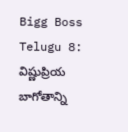Bigg Boss Telugu 8: విష్ణుప్రియ బాగోతాన్ని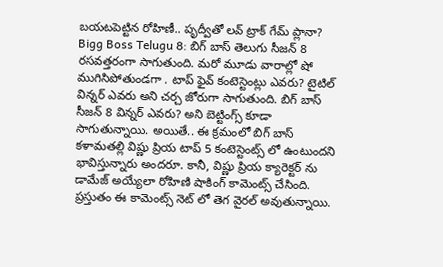బయటపెట్టిన రోహిణీ.. పృద్వీతో లవ్ ట్రాక్ గేమ్ ప్లానా?
Bigg Boss Telugu 8: బిగ్ బాస్ తెలుగు సీజన్ 8 రసవత్తరంగా సాగుతుంది. మరో మూడు వారాల్లో షో ముగిసిపోతుండగా . టాప్ ఫైవ్ కంటెస్టెంట్లు ఎవరు? టైటిల్ విన్నర్ ఎవరు అని చర్చ జోరుగా సాగుతుంది. బిగ్ బాస్ సీజన్ 8 విన్నర్ ఎవరు? అని బెట్టింగ్స్ కూడా సాగుతున్నాయి. అయితే.. ఈ క్రమంలో బిగ్ బాస్ కళామతల్లి విష్ణు ప్రియ టాప్ 5 కంటెస్టెంట్స్ లో ఉంటుందని భావిస్తున్నారు అందరూ. కానీ, విష్ణు ప్రియ క్యారెక్టర్ ను డామేజ్ అయ్యేలా రోహిణి షాకింగ్ కామెంట్స్ చేసింది. ప్రస్తుతం ఈ కామెంట్స్ నెట్ లో తెగ వైరల్ అవుతున్నాయి.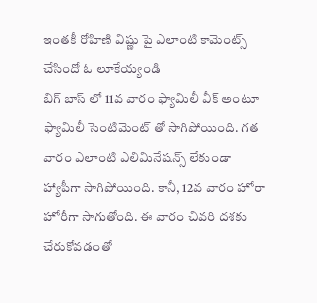ఇంతకీ రోహిణి విష్ణు పై ఎలాంటి కామెంట్స్ చేసిందో ఓ లూకేయ్యండి
బిగ్ బాస్ లో 11వ వారం ఫ్యామిలీ వీక్ అంటూ ఫ్యామిలీ సెంటిమెంట్ తో సాగిపోయింది. గత వారం ఎలాంటి ఎలిమినేషన్స్ లేకుండా హ్యాపీగా సాగిపోయింది. కానీ, 12వ వారం హోరా హోరీగా సాగుతోంది. ఈ వారం చివరి దశకు చేరుకోవడంతో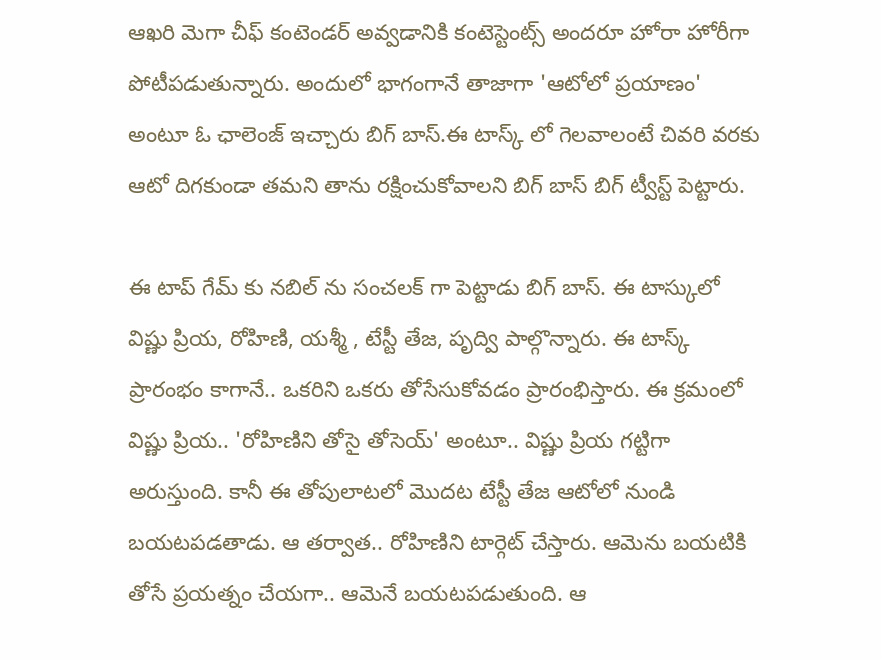ఆఖరి మెగా చీఫ్ కంటెండర్ అవ్వడానికి కంటెస్టెంట్స్ అందరూ హోరా హోరీగా పోటీపడుతున్నారు. అందులో భాగంగానే తాజాగా 'ఆటోలో ప్రయాణం' అంటూ ఓ ఛాలెంజ్ ఇచ్చారు బిగ్ బాస్.ఈ టాస్క్ లో గెలవాలంటే చివరి వరకు ఆటో దిగకుండా తమని తాను రక్షించుకోవాలని బిగ్ బాస్ బిగ్ ట్వీస్ట్ పెట్టారు.

ఈ టాప్ గేమ్ కు నబిల్ ను సంచలక్ గా పెట్టాడు బిగ్ బాస్. ఈ టాస్కులో విష్ణు ప్రియ, రోహిణి, యశ్మీ , టేస్టీ తేజ, పృద్వి పాల్గొన్నారు. ఈ టాస్క్ ప్రారంభం కాగానే.. ఒకరిని ఒకరు తోసేసుకోవడం ప్రారంభిస్తారు. ఈ క్రమంలో విష్ణు ప్రియ.. 'రోహిణిని తోసై తోసెయ్' అంటూ.. విష్ణు ప్రియ గట్టిగా అరుస్తుంది. కానీ ఈ తోపులాటలో మొదట టేస్టీ తేజ ఆటోలో నుండి బయటపడతాడు. ఆ తర్వాత.. రోహిణిని టార్గెట్ చేస్తారు. ఆమెను బయటికి తోసే ప్రయత్నం చేయగా.. ఆమెనే బయటపడుతుంది. ఆ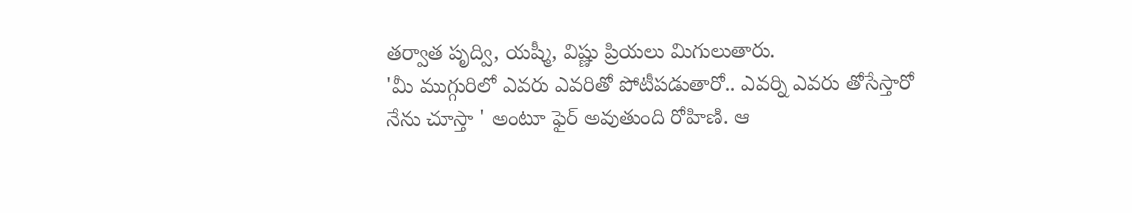తర్వాత పృద్వి, యష్మీ, విష్ణు ప్రియలు మిగులుతారు.
'మీ ముగ్గురిలో ఎవరు ఎవరితో పోటీపడుతారో.. ఎవర్ని ఎవరు తోసేస్తారో నేను చూస్తా ' అంటూ ఫైర్ అవుతుంది రోహిణి. ఆ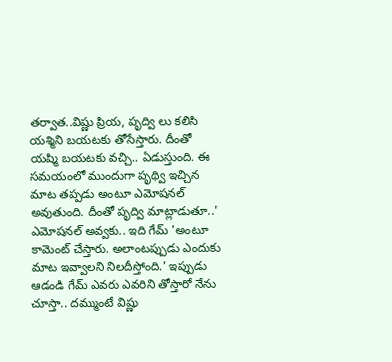తర్వాత..విష్ణు ప్రియ, పృద్వి లు కలిసి యశ్మిని బయటకు తోసేస్తారు. దీంతో యష్మి బయటకు వచ్చి.. ఏడుస్తుంది. ఈ సమయంలో ముందుగా పృథ్వి ఇచ్చిన మాట తప్పడు అంటూ ఎమోషనల్ అవుతుంది. దీంతో పృద్వి మాట్లాడుతూ..' ఎమోషనల్ అవ్వకు.. ఇది గేమ్ 'అంటూ కామెంట్ చేస్తారు. అలాంటప్పుడు ఎందుకు మాట ఇవ్వాలని నిలదీస్తోంది.' ఇప్పుడు ఆడండి గేమ్ ఎవరు ఎవరిని తోస్తారో నేను చూస్తా.. దమ్ముంటే విష్ణు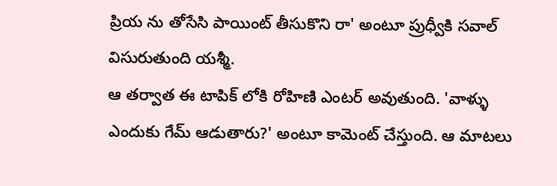ప్రియ ను తోసేసి పాయింట్ తీసుకొని రా' అంటూ ప్రుధ్వీకి సవాల్ విసురుతుంది యశ్మీ.
ఆ తర్వాత ఈ టాపిక్ లోకి రోహిణి ఎంటర్ అవుతుంది. 'వాళ్ళు ఎందుకు గేమ్ ఆడుతారు?' అంటూ కామెంట్ చేస్తుంది. ఆ మాటలు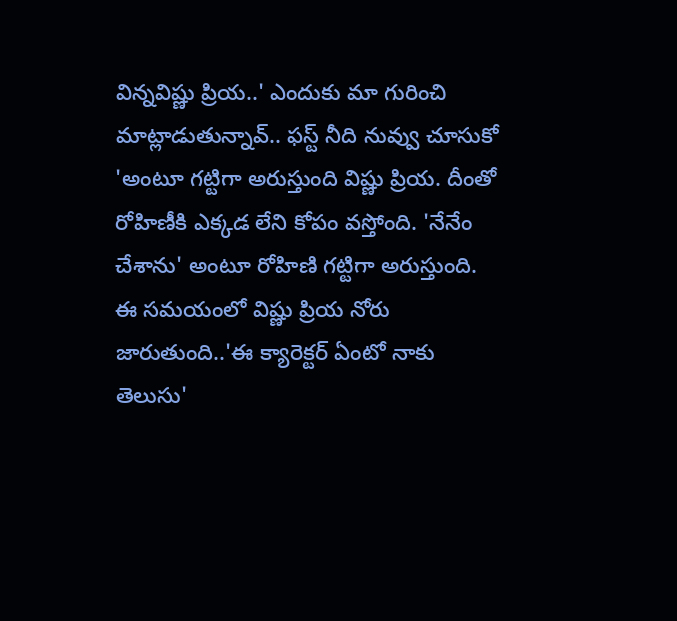విన్నవిష్ణు ప్రియ..' ఎందుకు మా గురించి మాట్లాడుతున్నావ్.. ఫస్ట్ నీది నువ్వు చూసుకో 'అంటూ గట్టిగా అరుస్తుంది విష్ణు ప్రియ. దీంతో రోహిణీకి ఎక్కడ లేని కోపం వస్తోంది. 'నేనేం చేశాను' అంటూ రోహిణి గట్టిగా అరుస్తుంది. ఈ సమయంలో విష్ణు ప్రియ నోరు జారుతుంది..'ఈ క్యారెక్టర్ ఏంటో నాకు తెలుసు'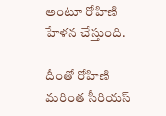అంటూ రోహిణి హేళన చేస్తుంది.

దీంతో రోహిణి మరింత సీరియస్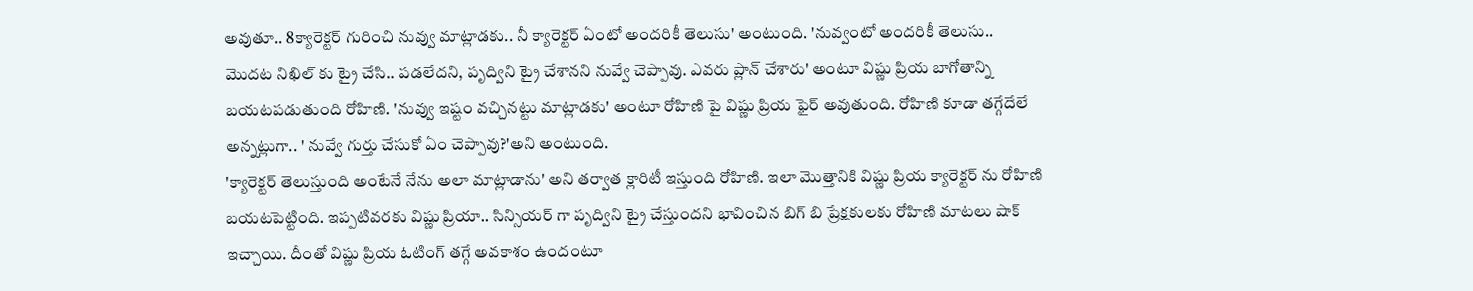అవుతూ.. 8క్యారెక్టర్ గురించి నువ్వు మాట్లాడకు.. నీ క్యారెక్టర్ ఏంటో అందరికీ తెలుసు' అంటుంది. 'నువ్వంటో అందరికీ తెలుసు.. మొదట నిఖిల్ కు ట్రై చేసి.. పడలేదని, పృద్విని ట్రై చేశానని నువ్వే చెప్పావు. ఎవరు ప్లాన్ చేశారు' అంటూ విష్ణు ప్రియ బాగోతాన్ని బయటపడుతుంది రోహిణి. 'నువ్వు ఇష్టం వచ్చినట్టు మాట్లాడకు' అంటూ రోహిణి పై విష్ణు ప్రియ ఫైర్ అవుతుంది. రోహిణి కూడా తగ్గేదేలే అన్నట్లుగా.. ' నువ్వే గుర్తు చేసుకో ఏం చెప్పావు?'అని అంటుంది.
'క్యారెక్టర్ తెలుస్తుంది అంటేనే నేను అలా మాట్లాడాను' అని తర్వాత క్లారిటీ ఇస్తుంది రోహిణి. ఇలా మొత్తానికి విష్ణు ప్రియ క్యారెక్టర్ ను రోహిణి బయటపెట్టింది. ఇప్పటివరకు విష్ణు ప్రియా.. సిన్సియర్ గా పృద్విని ట్రై చేస్తుందని భావించిన బిగ్ బి ప్రేక్షకులకు రోహిణి మాటలు షాక్ ఇచ్చాయి. దీంతో విష్ణు ప్రియ ఓటింగ్ తగ్గే అవకాశం ఉందంటూ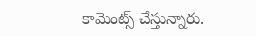కామెంట్స్ చేస్తున్నారు.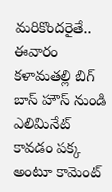మరికొందరైతే.. ఈవారం కళామతల్లి బిగ్ బాస్ హౌస్ నుండి ఎలిమినేట్ కావడం పక్క అంటూ కామెంట్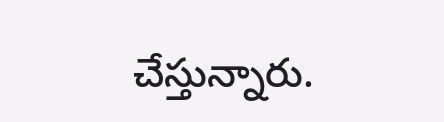చేస్తున్నారు.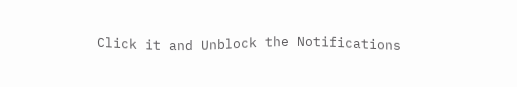Click it and Unblock the Notifications